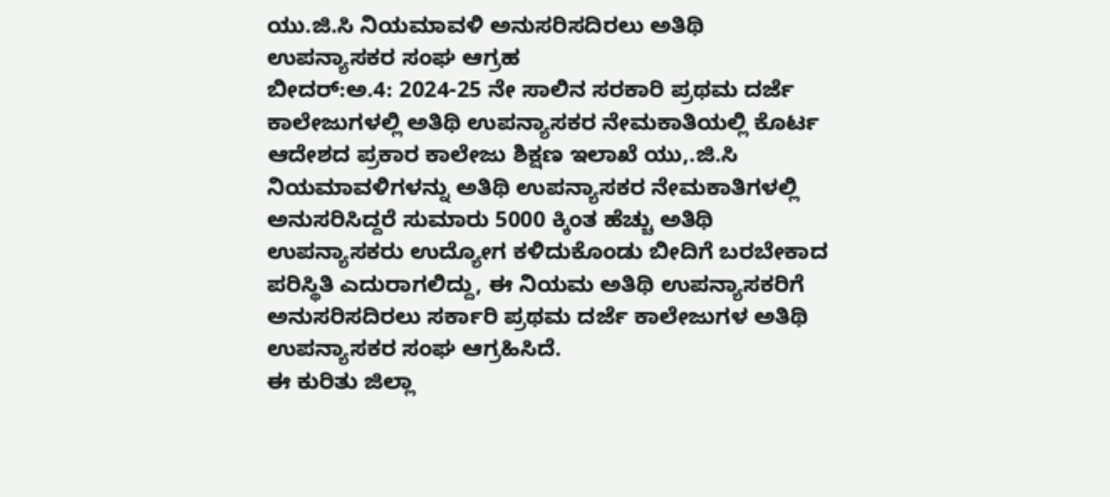ಯು.ಜಿ.ಸಿ ನಿಯಮಾವಳಿ ಅನುಸರಿಸದಿರಲು ಅತಿಥಿ ಉಪನ್ಯಾಸಕರ ಸಂಘ ಆಗ್ರಹ
ಬೀದರ್:ಅ.4: 2024-25 ನೇ ಸಾಲಿನ ಸರಕಾರಿ ಪ್ರಥಮ ದರ್ಜೆ ಕಾಲೇಜುಗಳಲ್ಲಿ ಅತಿಥಿ ಉಪನ್ಯಾಸಕರ ನೇಮಕಾತಿಯಲ್ಲಿ ಕೊರ್ಟ ಆದೇಶದ ಪ್ರಕಾರ ಕಾಲೇಜು ಶಿಕ್ಷಣ ಇಲಾಖೆ ಯು,.ಜಿ.ಸಿ ನಿಯಮಾವಳಿಗಳನ್ನು ಅತಿಥಿ ಉಪನ್ಯಾಸಕರ ನೇಮಕಾತಿಗಳಲ್ಲಿ ಅನುಸರಿಸಿದ್ದರೆ ಸುಮಾರು 5000 ಕ್ಕಿಂತ ಹೆಚ್ಚು ಅತಿಥಿ ಉಪನ್ಯಾಸಕರು ಉದ್ಯೋಗ ಕಳಿದುಕೊಂಡು ಬೀದಿಗೆ ಬರಬೇಕಾದ ಪರಿಸ್ಥಿತಿ ಎದುರಾಗಲಿದ್ದು, ಈ ನಿಯಮ ಅತಿಥಿ ಉಪನ್ಯಾಸಕರಿಗೆ ಅನುಸರಿಸದಿರಲು ಸರ್ಕಾರಿ ಪ್ರಥಮ ದರ್ಜೆ ಕಾಲೇಜುಗಳ ಅತಿಥಿ ಉಪನ್ಯಾಸಕರ ಸಂಘ ಆಗ್ರಹಿಸಿದೆ.
ಈ ಕುರಿತು ಜಿಲ್ಲಾ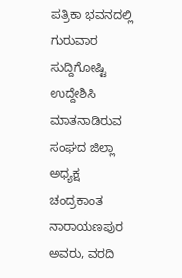ಪತ್ರಿಕಾ ಭವನದಲ್ಲಿ ಗುರುವಾರ ಸುದ್ದಿಗೋಷ್ಟಿ ಉದ್ದೇಶಿಸಿ ಮಾತನಾಡಿರುವ ಸಂಘದ ಜಿಲ್ಲಾ ಅಧ್ಯಕ್ಷ ಚಂದ್ರಕಾಂತ ನಾರಾಯಣಪುರ ಅವರು, ವರದಿ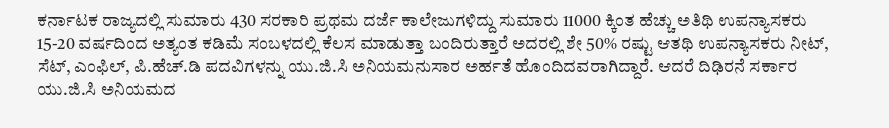ಕರ್ನಾಟಕ ರಾಜ್ಯದಲ್ಲಿ ಸುಮಾರು 430 ಸರಕಾರಿ ಪ್ರಥಮ ದರ್ಜೆ ಕಾಲೇಜುಗಳಿದ್ದು ಸುಮಾರು 11000 ಕ್ಕಿಂತ ಹೆಚ್ಚು ಅತಿಥಿ ಉಪನ್ಯಾಸಕರು 15-20 ವರ್ಷದಿಂದ ಅತ್ಯಂತ ಕಡಿಮೆ ಸಂಬಳದಲ್ಲಿ ಕೆಲಸ ಮಾಡುತ್ತಾ ಬಂದಿರುತ್ತಾರೆ ಅದರಲ್ಲಿ ಶೇ 50% ರಷ್ಟು ಆತಥಿ ಉಪನ್ಯಾಸಕರು ನೀಟ್, ಸೆಟ್, ಎಂಫಿಲ್, ಪಿ.ಹೆಚ್.ಡಿ ಪದವಿಗಳನ್ನು ಯು.ಜಿ.ಸಿ ಅನಿಯಮನುಸಾರ ಅರ್ಹತೆ ಹೊಂದಿದವರಾಗಿದ್ದಾರೆ. ಆದರೆ ದಿಢಿರನೆ ಸರ್ಕಾರ ಯು.ಜಿ.ಸಿ ಅನಿಯಮದ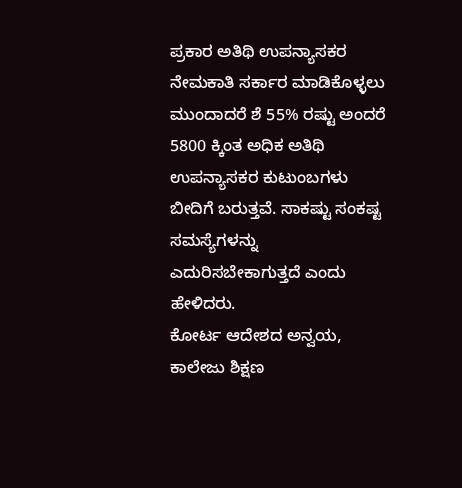ಪ್ರಕಾರ ಅತಿಥಿ ಉಪನ್ಯಾಸಕರ ನೇಮಕಾತಿ ಸರ್ಕಾರ ಮಾಡಿಕೊಳ್ಳಲು ಮುಂದಾದರೆ ಶೆ 55% ರಷ್ಟು ಅಂದರೆ 5800 ಕ್ಕಿಂತ ಅಧಿಕ ಅತಿಥಿ ಉಪನ್ಯಾಸಕರ ಕುಟುಂಬಗಳು ಬೀದಿಗೆ ಬರುತ್ತವೆ. ಸಾಕಷ್ಟು ಸಂಕಷ್ಟ ಸಮಸ್ಯೆಗಳನ್ನು ಎದುರಿಸಬೇಕಾಗುತ್ತದೆ ಎಂದು ಹೇಳಿದರು.
ಕೋರ್ಟ ಆದೇಶದ ಅನ್ವಯ, ಕಾಲೇಜು ಶಿಕ್ಷಣ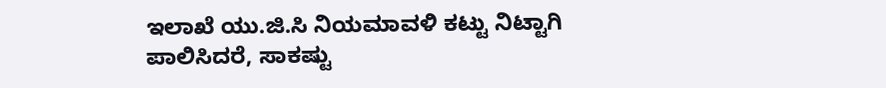ಇಲಾಖೆ ಯು.ಜಿ.ಸಿ ನಿಯಮಾವಳಿ ಕಟ್ಟು ನಿಟ್ಟಾಗಿ ಪಾಲಿಸಿದರೆ, ಸಾಕಷ್ಟು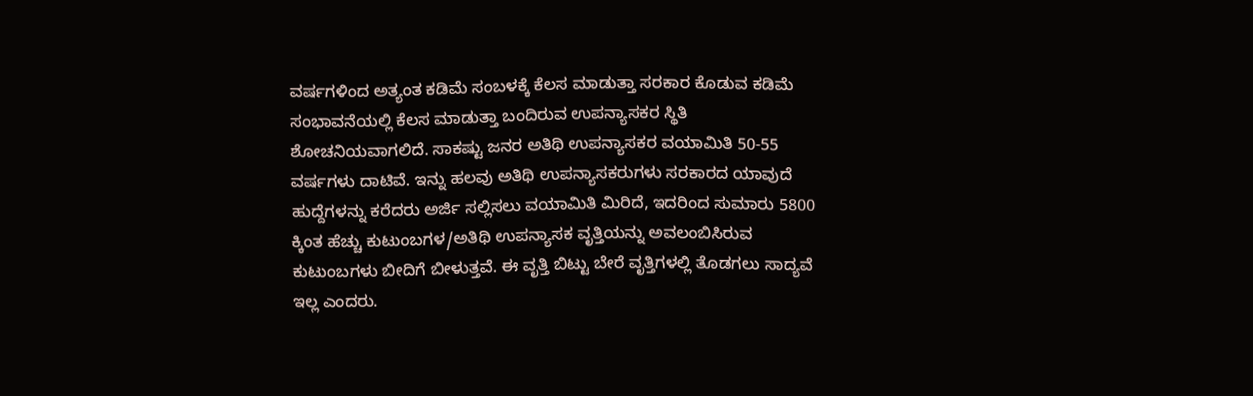ವರ್ಷಗಳಿಂದ ಅತ್ಯಂತ ಕಡಿಮೆ ಸಂಬಳಕ್ಕೆ ಕೆಲಸ ಮಾಡುತ್ತಾ ಸರಕಾರ ಕೊಡುವ ಕಡಿಮೆ ಸಂಭಾವನೆಯಲ್ಲಿ ಕೆಲಸ ಮಾಡುತ್ತಾ ಬಂದಿರುವ ಉಪನ್ಯಾಸಕರ ಸ್ಥಿತಿ ಶೋಚನಿಯವಾಗಲಿದೆ. ಸಾಕಷ್ಟು ಜನರ ಅತಿಥಿ ಉಪನ್ಯಾಸಕರ ವಯಾಮಿತಿ 50-55 ವರ್ಷಗಳು ದಾಟಿವೆ. ಇನ್ನು ಹಲವು ಅತಿಥಿ ಉಪನ್ಯಾಸಕರುಗಳು ಸರಕಾರದ ಯಾವುದೆ ಹುದ್ದೆಗಳನ್ನು ಕರೆದರು ಅರ್ಜಿ ಸಲ್ಲಿಸಲು ವಯಾಮಿತಿ ಮಿರಿದೆ, ಇದರಿಂದ ಸುಮಾರು 5800 ಕ್ಕಿಂತ ಹೆಚ್ಚು ಕುಟುಂಬಗಳ/ಅತಿಥಿ ಉಪನ್ಯಾಸಕ ವೃತ್ತಿಯನ್ನು ಅವಲಂಬಿಸಿರುವ ಕುಟುಂಬಗಳು ಬೀದಿಗೆ ಬೀಳುತ್ತವೆ. ಈ ವೃತ್ತಿ ಬಿಟ್ಟು ಬೇರೆ ವೃತ್ತಿಗಳಲ್ಲಿ ತೊಡಗಲು ಸಾದ್ಯವೆ ಇಲ್ಲ ಎಂದರು.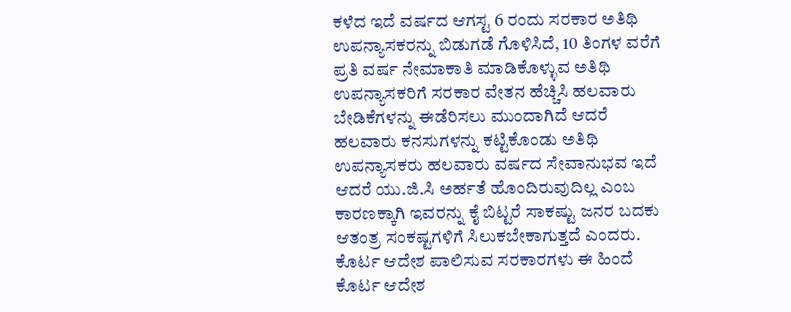ಕಳೆದ ಇದೆ ವರ್ಷದ ಆಗಸ್ಟ 6 ರಂದು ಸರಕಾರ ಅತಿಥಿ ಉಪನ್ಯಾಸಕರನ್ನು ಬಿಡುಗಡೆ ಗೊಳಿಸಿದೆ, 10 ತಿಂಗಳ ವರೆಗೆ ಪ್ರತಿ ವರ್ಷ ನೇಮಾಕಾತಿ ಮಾಡಿಕೊಳ್ಳುವ ಅತಿಥಿ ಉಪನ್ಯಾಸಕರಿಗೆ ಸರಕಾರ ವೇತನ ಹೆಚ್ಚಿಸಿ ಹಲವಾರು ಬೇಡಿಕೆಗಳನ್ನು ಈಡೆರಿಸಲು ಮುಂದಾಗಿದೆ ಆದರೆ ಹಲವಾರು ಕನಸುಗಳನ್ನು ಕಟ್ಟಿಕೊಂಡು ಅತಿಥಿ ಉಪನ್ಯಾಸಕರು ಹಲವಾರು ವರ್ಷದ ಸೇವಾನುಭವ ಇದೆ ಆದರೆ ಯು.ಜಿ.ಸಿ ಅರ್ಹತೆ ಹೊಂದಿರುವುದಿಲ್ಲ ಎಂಬ ಕಾರಣಕ್ಕಾಗಿ ಇವರನ್ನು ಕೈ ಬಿಟ್ಟರೆ ಸಾಕಷ್ಟು ಜನರ ಬದಕು ಆತಂತ್ರ ಸಂಕಷ್ಟಗಳಿಗೆ ಸಿಲುಕಬೇಕಾಗುತ್ತದೆ ಎಂದರು.
ಕೊರ್ಟ ಆದೇಶ ಪಾಲಿಸುವ ಸರಕಾರಗಳು ಈ ಹಿಂದೆ ಕೊರ್ಟ ಆದೇಶ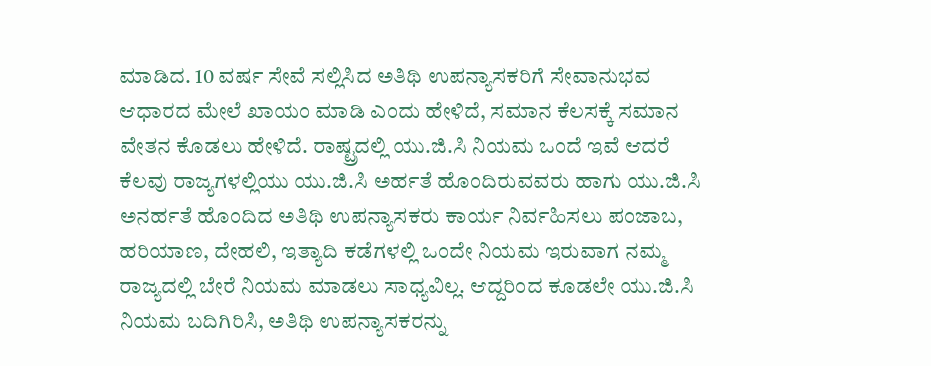ಮಾಡಿದ. 10 ವರ್ಷ ಸೇವೆ ಸಲ್ಲಿಸಿದ ಅತಿಥಿ ಉಪನ್ಯಾಸಕರಿಗೆ ಸೇವಾನುಭವ ಆಧಾರದ ಮೇಲೆ ಖಾಯಂ ಮಾಡಿ ಎಂದು ಹೇಳಿದೆ, ಸಮಾನ ಕೆಲಸಕ್ಕೆ ಸಮಾನ ವೇತನ ಕೊಡಲು ಹೇಳಿದೆ. ರಾಷ್ಟ್ರದಲ್ಲಿ ಯು.ಜಿ.ಸಿ ನಿಯಮ ಒಂದೆ ಇವೆ ಆದರೆ ಕೆಲವು ರಾಜ್ಯಗಳಲ್ಲಿಯು ಯು.ಜಿ.ಸಿ ಅರ್ಹತೆ ಹೊಂದಿರುವವರು ಹಾಗು ಯು.ಜಿ.ಸಿ ಅನರ್ಹತೆ ಹೊಂದಿದ ಅತಿಥಿ ಉಪನ್ಯಾಸಕರು ಕಾರ್ಯ ನಿರ್ವಹಿಸಲು ಪಂಜಾಬ, ಹರಿಯಾಣ, ದೇಹಲಿ, ಇತ್ಯಾದಿ ಕಡೆಗಳಲ್ಲಿ ಒಂದೇ ನಿಯಮ ಇರುವಾಗ ನಮ್ಮ ರಾಜ್ಯದಲ್ಲಿ ಬೇರೆ ನಿಯಮ ಮಾಡಲು ಸಾಧ್ಯವಿಲ್ಲ. ಆದ್ದರಿಂದ ಕೂಡಲೇ ಯು.ಜಿ.ಸಿ ನಿಯಮ ಬದಿಗಿರಿಸಿ, ಅತಿಥಿ ಉಪನ್ಯಾಸಕರನ್ನು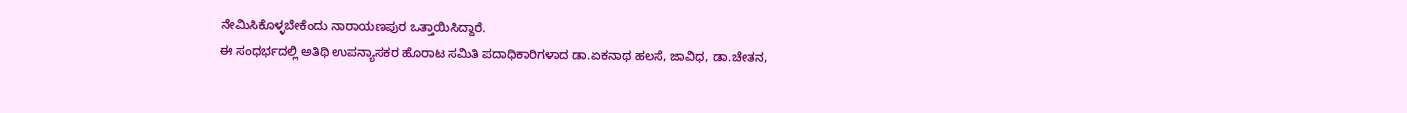ನೇಮಿಸಿಕೊಳ್ಳಬೇಕೆಂದು ನಾರಾಯಣಪುರ ಒತ್ತಾಯಿಸಿದ್ದಾರೆ.
ಈ ಸಂಧರ್ಭದಲ್ಲಿ ಅತಿಥಿ ಉಪನ್ಯಾಸಕರ ಹೊರಾಟ ಸಮಿತಿ ಪದಾಧಿಕಾರಿಗಳಾದ ಡಾ.ಏಕನಾಥ ಹಲಸೆ, ಜಾವಿಧ, ಡಾ.ಚೇತನ,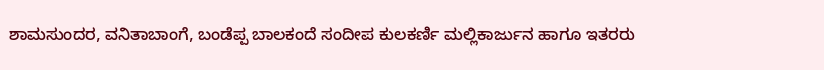ಶಾಮಸುಂದರ, ವನಿತಾಬಾಂಗೆ, ಬಂಡೆಪ್ಪ ಬಾಲಕಂದೆ ಸಂದೀಪ ಕುಲಕರ್ಣಿ ಮಲ್ಲಿಕಾರ್ಜುನ ಹಾಗೂ ಇತರರು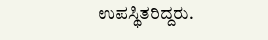ಉಪಸ್ಥಿತರಿದ್ದರು.